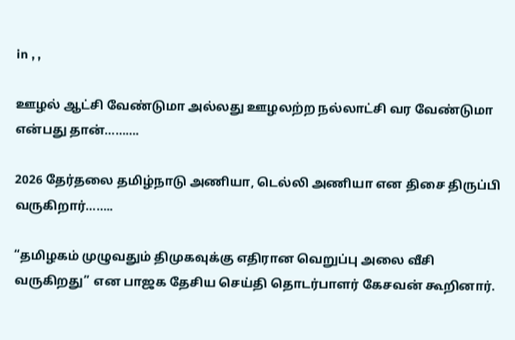in , ,

ஊழல் ஆட்சி வேண்டுமா அல்லது ஊழலற்ற நல்லாட்சி வர வேண்டுமா என்பது தான்……….

2026 தேர்தலை தமிழ்நாடு அணியா, டெல்லி அணியா என திசை திருப்பி வருகிறார்……..

“தமிழகம் முழுவதும் திமுகவுக்கு எதிரான வெறுப்பு அலை வீசி வருகிறது” என பாஜக தேசிய செய்தி தொடர்பாளர் கேசவன் கூறினார்.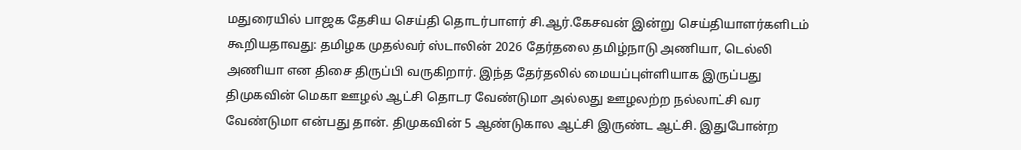மதுரையில் பாஜக தேசிய செய்தி தொடர்பாளர் சி.ஆர்.கேசவன் இன்று செய்தியாளர்களிடம் கூறியதாவது: தமிழக முதல்வர் ஸ்டாலின் 2026 தேர்தலை தமிழ்நாடு அணியா, டெல்லி அணியா என திசை திருப்பி வருகிறார். இந்த தேர்தலில் மையப்புள்ளியாக இருப்பது திமுகவின் மெகா ஊழல் ஆட்சி தொடர வேண்டுமா அல்லது ஊழலற்ற நல்லாட்சி வர வேண்டுமா என்பது தான். திமுகவின் 5 ஆண்டுகால ஆட்சி இருண்ட ஆட்சி. இதுபோன்ற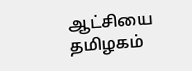ஆட்சியை தமிழகம்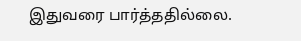இதுவரை பார்த்ததில்லை.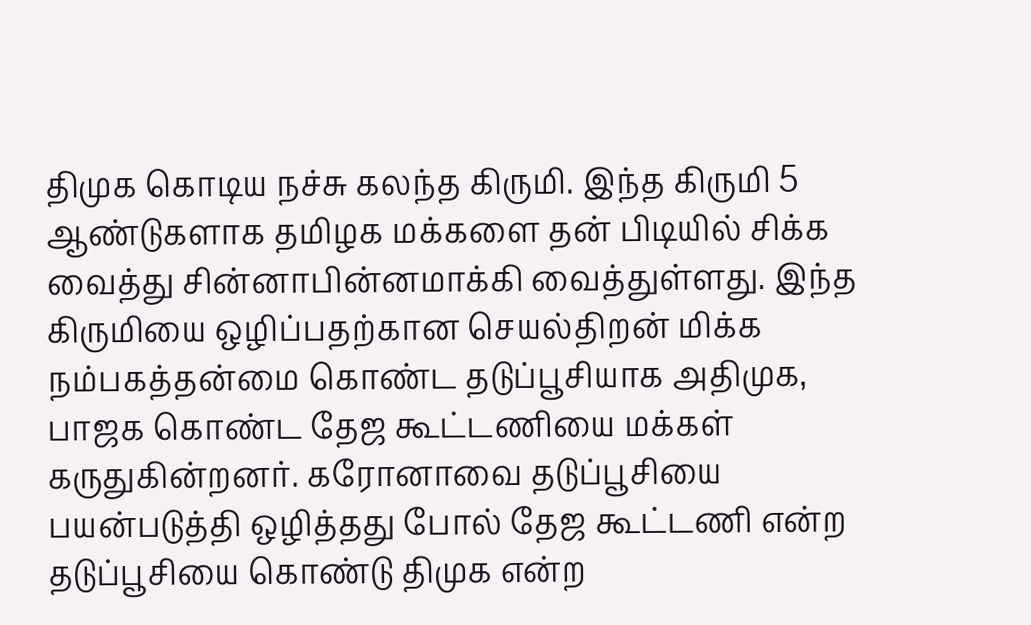திமுக கொடிய நச்சு கலந்த கிருமி. இந்த கிருமி 5 ஆண்டுகளாக தமிழக மக்களை தன் பிடியில் சிக்க வைத்து சின்னாபின்னமாக்கி வைத்துள்ளது. இந்த கிருமியை ஒழிப்பதற்கான செயல்திறன் மிக்க நம்பகத்தன்மை கொண்ட தடுப்பூசியாக அதிமுக, பாஜக கொண்ட தேஜ கூட்டணியை மக்கள் கருதுகின்றனர். கரோனாவை தடுப்பூசியை பயன்படுத்தி ஒழித்தது போல் தேஜ கூட்டணி என்ற தடுப்பூசியை கொண்டு திமுக என்ற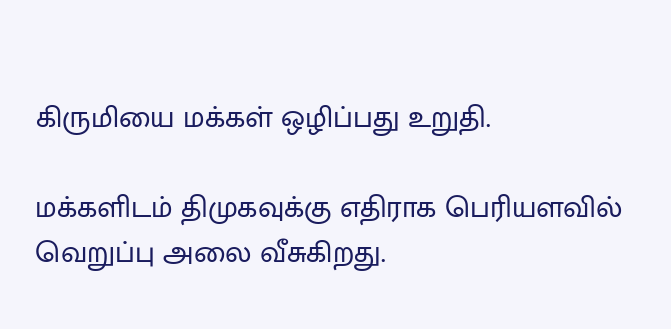கிருமியை மக்கள் ஒழிப்பது உறுதி.

மக்களிடம் திமுகவுக்கு எதிராக பெரியளவில் வெறுப்பு அலை வீசுகிறது.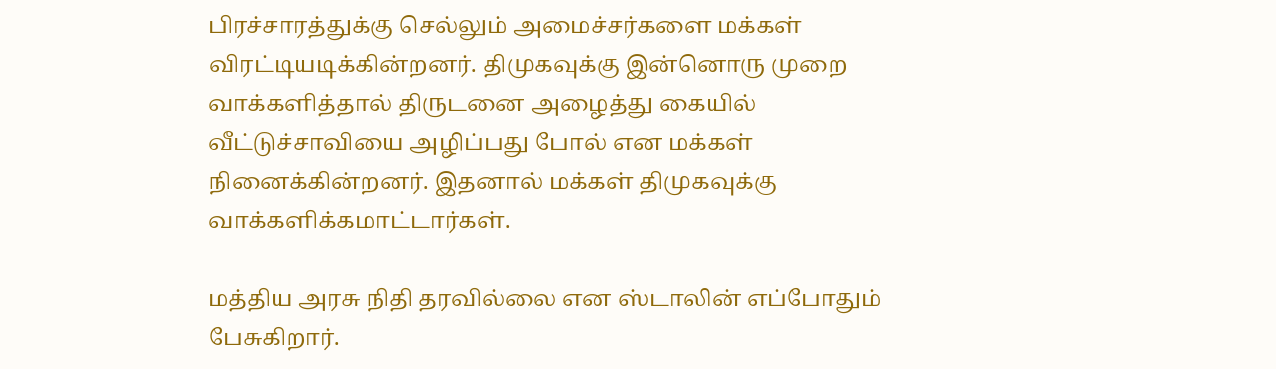பிரச்சாரத்துக்கு செல்லும் அமைச்சர்களை மக்கள் விரட்டியடிக்கின்றனர். திமுகவுக்கு இன்னொரு முறை வாக்களித்தால் திருடனை அழைத்து கையில் வீட்டுச்சாவியை அழிப்பது போல் என மக்கள் நினைக்கின்றனர். இதனால் மக்கள் திமுகவுக்கு வாக்களிக்கமாட்டார்கள்.

மத்திய அரசு நிதி தரவில்லை என ஸ்டாலின் எப்போதும் பேசுகிறார்.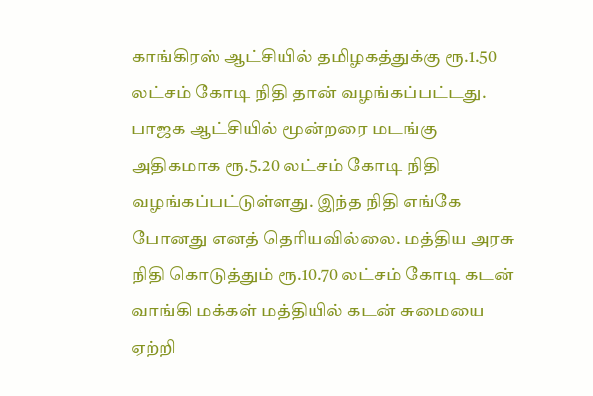காங்கிரஸ் ஆட்சியில் தமிழகத்துக்கு ரூ.1.50 லட்சம் கோடி நிதி தான் வழங்கப்பட்டது. பாஜக ஆட்சியில் மூன்றரை மடங்கு அதிகமாக ரூ.5.20 லட்சம் கோடி நிதி வழங்கப்பட்டுள்ளது. இந்த நிதி எங்கே போனது எனத் தெரியவில்லை. மத்திய அரசு நிதி கொடுத்தும் ரூ.10.70 லட்சம் கோடி கடன் வாங்கி மக்கள் மத்தியில் கடன் சுமையை ஏற்றி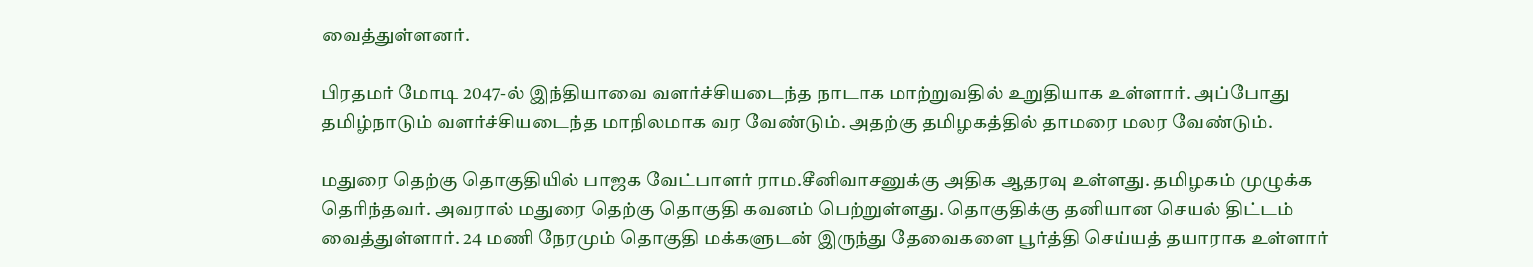வைத்துள்ளனர்.

பிரதமர் மோடி 2047-ல் இந்தியாவை வளர்ச்சியடைந்த நாடாக மாற்றுவதில் உறுதியாக உள்ளார். அப்போது தமிழ்நாடும் வளர்ச்சியடைந்த மாநிலமாக வர வேண்டும். அதற்கு தமிழகத்தில் தாமரை மலர வேண்டும்.

மதுரை தெற்கு தொகுதியில் பாஜக வேட்பாளர் ராம.சீனிவாசனுக்கு அதிக ஆதரவு உள்ளது. தமிழகம் முழுக்க தெரிந்தவர். அவரால் மதுரை தெற்கு தொகுதி கவனம் பெற்றுள்ளது. தொகுதிக்கு தனியான செயல் திட்டம் வைத்துள்ளார். 24 மணி நேரமும் தொகுதி மக்களுடன் இருந்து தேவைகளை பூர்த்தி செய்யத் தயாராக உள்ளார்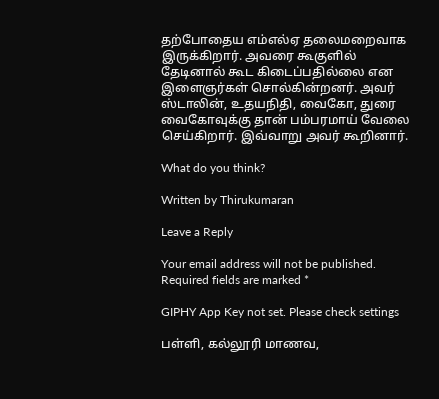தற்போதைய எம்எல்ஏ தலைமறைவாக இருக்கிறார். அவரை கூகுளில் தேடினால் கூட கிடைப்பதில்லை என இளைஞர்கள் சொல்கின்றனர். அவர் ஸ்டாலின், உதயநிதி, வைகோ, துரை வைகோவுக்கு தான் பம்பரமாய் வேலை செய்கிறார். இவ்வாறு அவர் கூறினார்.

What do you think?

Written by Thirukumaran

Leave a Reply

Your email address will not be published. Required fields are marked *

GIPHY App Key not set. Please check settings

பள்ளி, கல்லூரி மாணவ,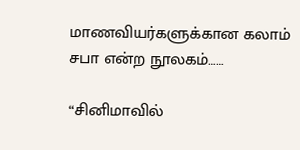மாணவியர்களுக்கான கலாம் சபா என்ற நூலகம்……

“சினிமாவில்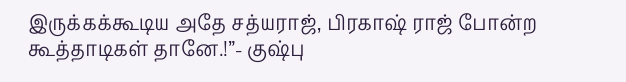இருக்கக்கூடிய அதே சத்யராஜ், பிரகாஷ் ராஜ் போன்ற கூத்தாடிகள் தானே.!”- குஷ்பு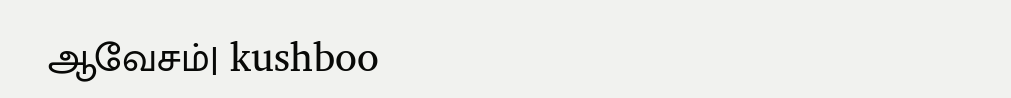ஆவேசம்| kushboo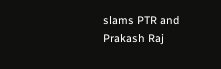slams PTR and Prakash Raj